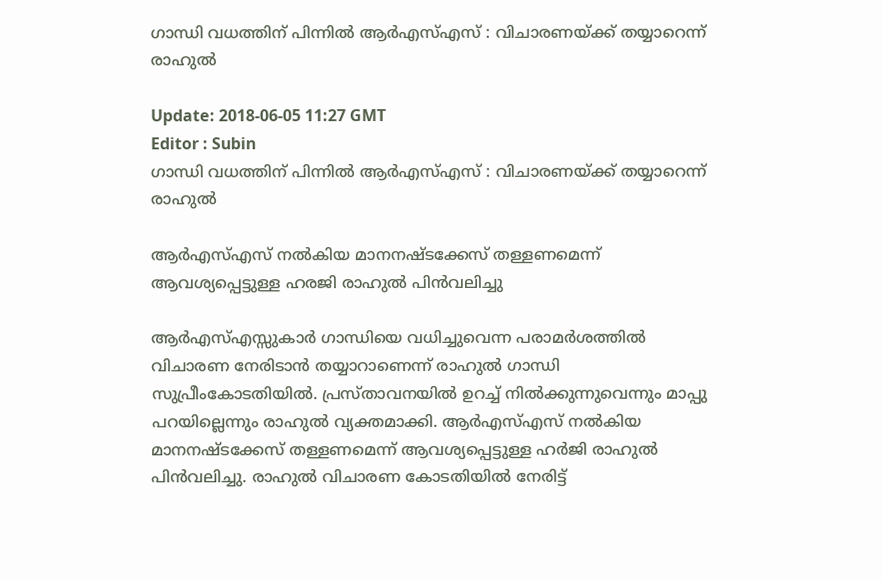ഗാന്ധി വധത്തിന് പിന്നില്‍ ആര്‍എസ്എസ് : വിചാരണയ്ക്ക് തയ്യാറെന്ന് രാഹുല്‍

Update: 2018-06-05 11:27 GMT
Editor : Subin
ഗാന്ധി വധത്തിന് പിന്നില്‍ ആര്‍എസ്എസ് : വിചാരണയ്ക്ക് തയ്യാറെന്ന് രാഹുല്‍

ആര്‍എസ്എസ് നല്‍കിയ മാനനഷ്ടക്കേസ് തള്ളണമെന്ന് ആവശ്യപ്പെട്ടുള്ള ഹരജി രാഹുല്‍ പിന്‍വലിച്ചു

ആര്‍എസ്എസ്സുകാര്‍ ഗാന്ധിയെ വധിച്ചുവെന്ന പരാമര്‍ശത്തില്‍ വിചാരണ നേരിടാന്‍ തയ്യാറാണെന്ന് രാഹുല്‍ ഗാന്ധി സുപ്രീംകോടതിയില്‍. പ്രസ്താവനയില്‍ ഉറച്ച് നില്‍ക്കുന്നുവെന്നും മാപ്പു പറയില്ലെന്നും രാഹുല്‍ വ്യക്തമാക്കി. ആര്‍എസ്എസ് നല്‍കിയ മാനനഷ്ടക്കേസ് തള്ളണമെന്ന് ആവശ്യപ്പെട്ടുള്ള ഹര്‍ജി രാഹുല്‍ പിന്‍വലിച്ചു. രാഹുല്‍ വിചാരണ കോടതിയില്‍ നേരിട്ട്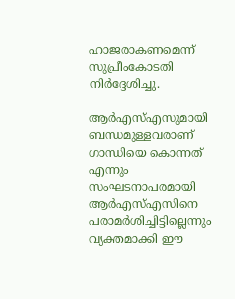ഹാജരാകണമെന്ന് സുപ്രീംകോടതി നിര്‍ദ്ദേശിച്ചു.

ആര്‍എസ്എസുമായി ബന്ധമുള്ളവരാണ് ഗാന്ധിയെ കൊന്നത് എന്നും സംഘടനാപരമായി ആര്‍എസ്എസിനെ പരാമര്‍ശിച്ചിട്ടില്ലെന്നും വ്യക്തമാക്കി ഈ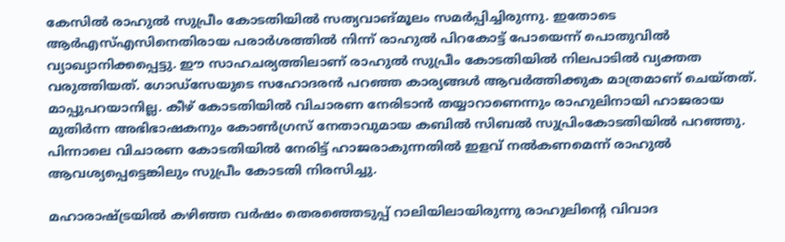കേസില്‍‌ രാഹുല്‍ സുപ്രീം കോടതിയില്‍ സത്യവാങ്മൂലം സമര്‍‌പ്പിച്ചിരുന്നു. ഇതോടെ ആര്‍എസ്എസിനെതിരായ പരാര്‍ശത്തില്‍ നിന്ന് രാഹുല്‍ പിറകോട്ട് പോയെന്ന് പൊതുവില്‍ വ്യാഖ്യാനിക്കപ്പെട്ടു. ഈ സാഹചര്യത്തിലാണ് രാഹുല്‍ സുപ്രീം കോടതിയില്‍ നിലപാടില്‍ വ്യക്തത വരുത്തിയത്. ഗോഡ്സേയുടെ സഹോദരന്‍ പറഞ്ഞ കാര്യങ്ങള്‍ ആവര്‍ത്തിക്കുക മാത്രമാണ് ചെയ്തത്. മാപ്പുപറയാനില്ല. കീഴ് കോടതിയില്‍ വിചാരണ നേരിടാന്‍ തയ്യാറാണെന്നും രാഹുലിനായി ഹാജരായ മുതിര്‍ന്ന അഭിഭാഷകനും കോണ്‍‌ഗ്രസ് നേതാവുമായ കബില്‍ സിബല്‍ സുപ്രിംകോടതിയില്‍ പറഞ്ഞു. പിന്നാലെ വിചാരണ കോടതിയില്‍ നേരിട്ട് ഹാജരാകുന്നതില്‍ ഇളവ് നല്‍കണമെന്ന് രാഹുല്‍ ആവശ്യപ്പെട്ടെങ്കിലും സുപ്രീം കോടതി നിരസിച്ചു.

മഹാരാഷ്ട്രയില്‍ കഴിഞ്ഞ വര്‍ഷം തെരഞ്ഞെടുപ്പ് റാലിയിലായിരുന്നു രാഹുലിന്‍റെ വിവാദ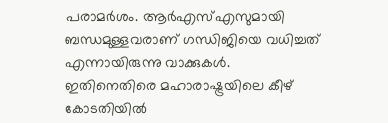പരാമര്‍‌ശം. ആര്‍‌എസ്എസുമായി ബന്ധമുള്ളവരാണ് ഗന്ധിജിയെ വധിച്ചത് എന്നായിരുന്നു വാക്കുകള്‍. ഇതിനെതിരെ മഹാരാഷ്ട്രയിലെ കീഴ് കോടതിയില്‍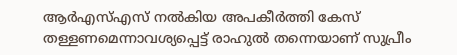ആര്‍‌എസ്എസ് നല്‍കിയ അപകീര്‍ത്തി കേസ് തള്ളണമെന്നാവശ്യപ്പെട്ട് രാഹുല്‍ തന്നെയാണ് സുപ്രീം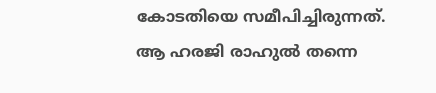കോടതിയെ സമീപിച്ചിരുന്നത്. ആ ഹരജി രാഹുല്‍ തന്നെ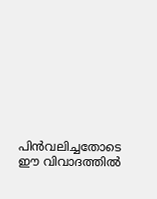പിന്‍വലിച്ചതോടെ ഈ വിവാദത്തില്‍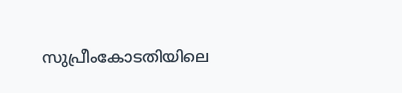സുപ്രീംകോടതിയിലെ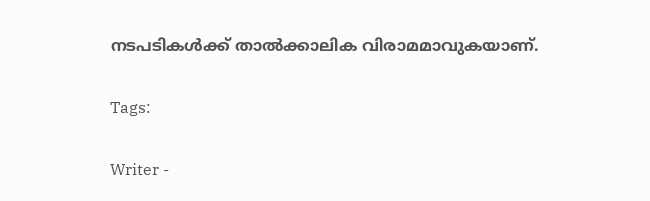നടപടികള്‍ക്ക് താല്‍ക്കാലിക വിരാമമാവുകയാണ്.

Tags:

Writer -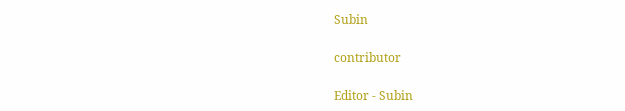Subin

contributor

Editor - Subin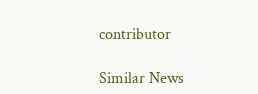contributor

Similar News